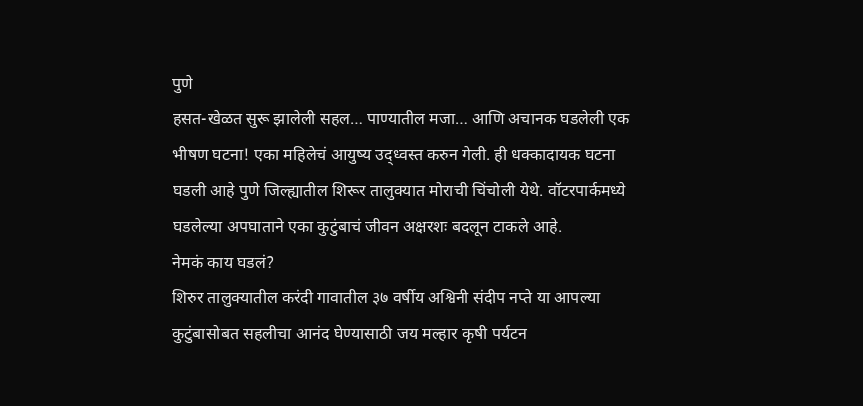पुणे
हसत-खेळत सुरू झालेली सहल… पाण्यातील मजा… आणि अचानक घडलेली एक भीषण घटना! एका महिलेचं आयुष्य उद्ध्वस्त करुन गेली. ही धक्कादायक घटना घडली आहे पुणे जिल्ह्यातील शिरूर तालुक्यात मोराची चिंचोली येथे. वॉटरपार्कमध्ये घडलेल्या अपघाताने एका कुटुंबाचं जीवन अक्षरशः बदलून टाकले आहे.
नेमकं काय घडलं?
शिरुर तालुक्यातील करंदी गावातील ३७ वर्षीय अश्विनी संदीप नप्ते या आपल्या कुटुंबासोबत सहलीचा आनंद घेण्यासाठी जय मल्हार कृषी पर्यटन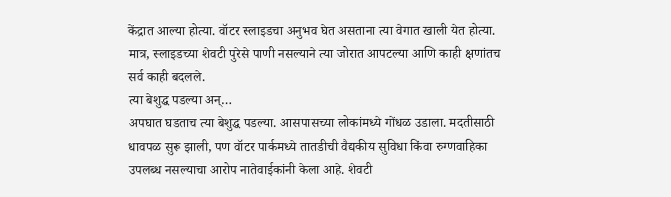केंद्रात आल्या होत्या. वॉटर स्लाइडचा अनुभव घेत असताना त्या वेगात खाली येत होत्या. मात्र, स्लाइडच्या शेवटी पुरेसे पाणी नसल्याने त्या जोरात आपटल्या आणि काही क्षणांतच सर्व काही बदलले.
त्या बेशुद्ध पडल्या अन्…
अपघात घडताच त्या बेशुद्ध पडल्या. आसपासच्या लोकांमध्ये गोंधळ उडाला. मदतीसाठी धावपळ सुरू झाली, पण वॉटर पार्कमध्ये तातडीची वैद्यकीय सुविधा किंवा रुग्णवाहिका उपलब्ध नसल्याचा आरोप नातेवाईकांनी केला आहे. शेवटी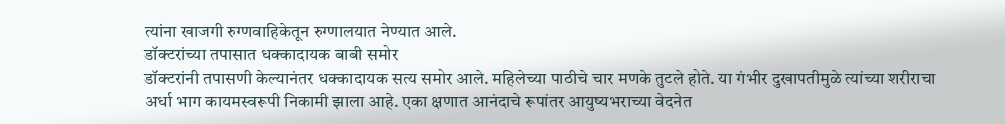त्यांना खाजगी रुग्णवाहिकेतून रुग्णालयात नेण्यात आले.
डॉक्टरांच्या तपासात धक्कादायक बाबी समोर
डॉक्टरांनी तपासणी केल्यानंतर धक्कादायक सत्य समोर आले. महिलेच्या पाठीचे चार मणके तुटले होते. या गंभीर दुखापतीमुळे त्यांच्या शरीराचा अर्धा भाग कायमस्वरूपी निकामी झाला आहे. एका क्षणात आनंदाचे रूपांतर आयुष्यभराच्या वेदनेत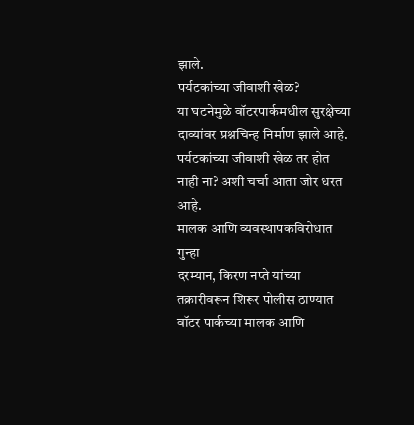झाले.
पर्यटकांच्या जीवाशी खेळ?
या घटनेमुळे वॉटरपार्कमधील सुरक्षेच्या दाव्यांवर प्रश्नचिन्ह निर्माण झाले आहे. पर्यटकांच्या जीवाशी खेळ तर होत नाही ना? अशी चर्चा आता जोर धरत आहे.
मालक आणि व्यवस्थापकविरोधात गुन्हा
दरम्यान, किरण नप्ते यांच्या तक्रारीवरून शिरूर पोलीस ठाण्यात वॉटर पार्कच्या मालक आणि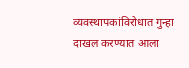व्यवस्थापकांविरोधात गुन्हा दाखल करण्यात आला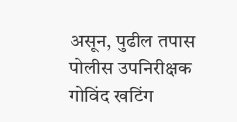असून, पुढील तपास पोलीस उपनिरीक्षक गोविंद खटिंग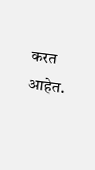करत आहेत.